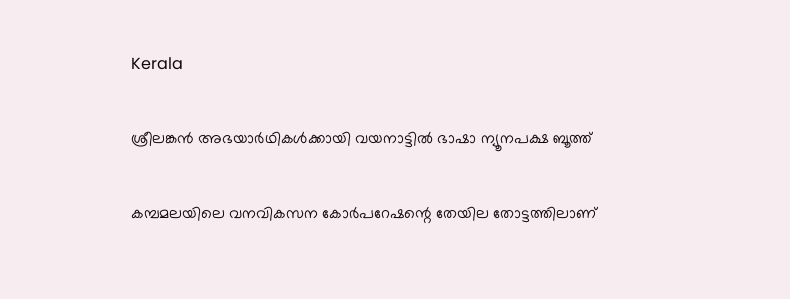Kerala

ശ്രീലങ്കന്‍ അഭയാര്‍ഥികള്‍ക്കായി വയനാട്ടില്‍ ഭാഷാ ന്യൂനപക്ഷ ബൂത്ത്

കമ്പമലയിലെ വനവികസന കോര്‍പറേഷന്റെ തേയില തോട്ടത്തിലാണ്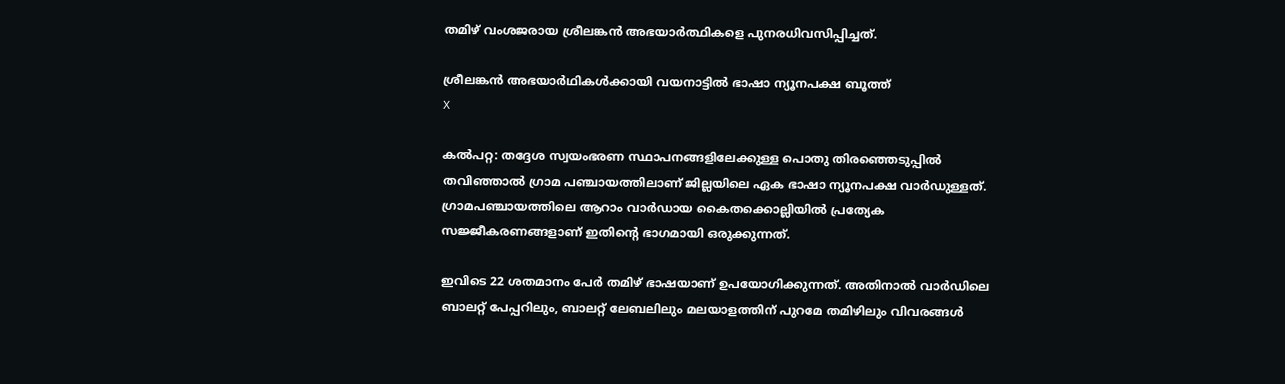തമിഴ് വംശജരായ ശ്രീലങ്കന്‍ അഭയാര്‍ത്ഥികളെ പുനരധിവസിപ്പിച്ചത്.

ശ്രീലങ്കന്‍ അഭയാര്‍ഥികള്‍ക്കായി വയനാട്ടില്‍ ഭാഷാ ന്യൂനപക്ഷ ബൂത്ത്
X

കല്‍പറ്റ: തദ്ദേശ സ്വയംഭരണ സ്ഥാപനങ്ങളിലേക്കുള്ള പൊതു തിരഞ്ഞെടുപ്പില്‍ തവിഞ്ഞാല്‍ ഗ്രാമ പഞ്ചായത്തിലാണ് ജില്ലയിലെ ഏക ഭാഷാ ന്യൂനപക്ഷ വാര്‍ഡുള്ളത്. ഗ്രാമപഞ്ചായത്തിലെ ആറാം വാര്‍ഡായ കൈതക്കൊല്ലിയില്‍ പ്രത്യേക സജ്ജീകരണങ്ങളാണ് ഇതിന്റെ ഭാഗമായി ഒരുക്കുന്നത്.

ഇവിടെ 22 ശതമാനം പേര്‍ തമിഴ് ഭാഷയാണ് ഉപയോഗിക്കുന്നത്. അതിനാല്‍ വാര്‍ഡിലെ ബാലറ്റ് പേപ്പറിലും, ബാലറ്റ് ലേബലിലും മലയാളത്തിന് പുറമേ തമിഴിലും വിവരങ്ങള്‍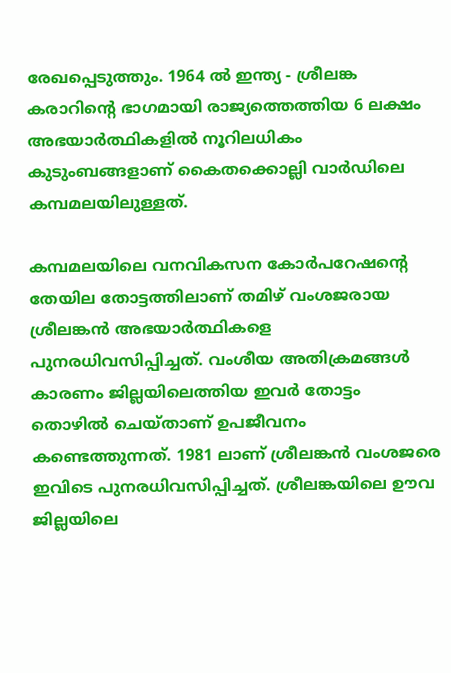രേഖപ്പെടുത്തും. 1964 ല്‍ ഇന്ത്യ - ശ്രീലങ്ക കരാറിന്റെ ഭാഗമായി രാജ്യത്തെത്തിയ 6 ലക്ഷം അഭയാര്‍ത്ഥികളില്‍ നൂറിലധികം കുടുംബങ്ങളാണ് കൈതക്കൊല്ലി വാര്‍ഡിലെ കമ്പമലയിലുള്ളത്.

കമ്പമലയിലെ വനവികസന കോര്‍പറേഷന്റെ തേയില തോട്ടത്തിലാണ് തമിഴ് വംശജരായ ശ്രീലങ്കന്‍ അഭയാര്‍ത്ഥികളെ പുനരധിവസിപ്പിച്ചത്. വംശീയ അതിക്രമങ്ങള്‍ കാരണം ജില്ലയിലെത്തിയ ഇവര്‍ തോട്ടം തൊഴില്‍ ചെയ്താണ് ഉപജീവനം കണ്ടെത്തുന്നത്. 1981 ലാണ് ശ്രീലങ്കന്‍ വംശജരെ ഇവിടെ പുനരധിവസിപ്പിച്ചത്. ശ്രീലങ്കയിലെ ഊവ ജില്ലയിലെ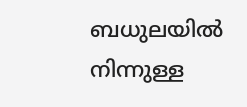ബധുലയിൽ നിന്നുള്ള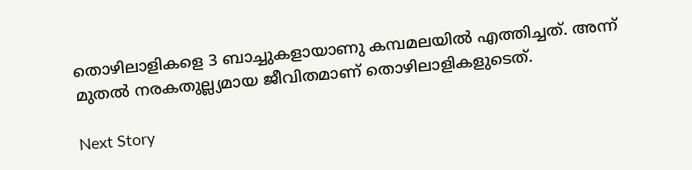തൊഴിലാളികളെ 3 ബാച്ചുകളായാണു കമ്പമലയിൽ എത്തിച്ചത്. അന്ന് മുതല്‍ നരകതുല്ല്യമായ ജീവിതമാണ് തൊഴിലാളികളുടെത്.

Next Story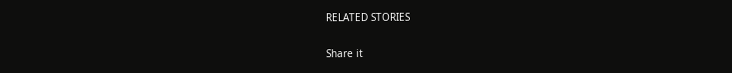RELATED STORIES

Share it